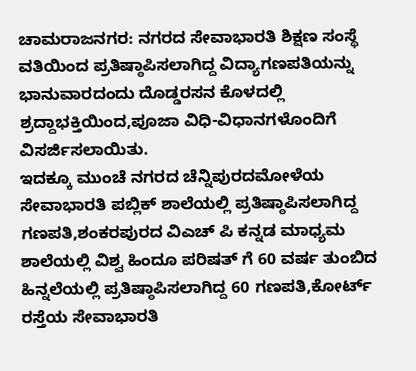ಚಾಮರಾಜನಗರ: ನಗರದ ಸೇವಾಭಾರತಿ ಶಿಕ್ಷಣ ಸಂಸ್ಥೆ ವತಿಯಿಂದ ಪ್ರತಿಷ್ಠಾಪಿಸಲಾಗಿದ್ದ ವಿದ್ಯಾಗಣಪತಿಯನ್ನು ಭಾನುವಾರದಂದು ದೊಡ್ಡರಸನ ಕೊಳದಲ್ಲಿ ಶ್ರದ್ದಾಭಕ್ತಿಯಿಂದ,ಪೂಜಾ ವಿಧಿ-ವಿಧಾನಗಳೊಂದಿಗೆ ವಿಸರ್ಜಿಸಲಾಯಿತು.
ಇದಕ್ಕೂ ಮುಂಚೆ ನಗರದ ಚೆನ್ನಿಪುರದಮೋಳೆಯ ಸೇವಾಭಾರತಿ ಪಬ್ಲಿಕ್ ಶಾಲೆಯಲ್ಲಿ ಪ್ರತಿಷ್ಠಾಪಿಸಲಾಗಿದ್ದ ಗಣಪತಿ,ಶಂಕರಪುರದ ವಿಎಚ್ ಪಿ ಕನ್ನಡ ಮಾಧ್ಯಮ ಶಾಲೆಯಲ್ಲಿ ವಿಶ್ವ ಹಿಂದೂ ಪರಿಷತ್ ಗೆ 60 ವರ್ಷ ತುಂಬಿದ ಹಿನ್ನಲೆಯಲ್ಲಿ ಪ್ರತಿಷ್ಠಾಪಿಸಲಾಗಿದ್ದ 60 ಗಣಪತಿ,ಕೋರ್ಟ್ ರಸ್ತೆಯ ಸೇವಾಭಾರತಿ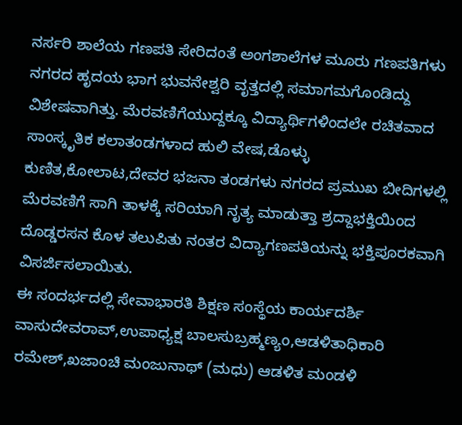ನರ್ಸರಿ ಶಾಲೆಯ ಗಣಪತಿ ಸೇರಿದಂತೆ ಅಂಗಶಾಲೆಗಳ ಮೂರು ಗಣಪತಿಗಳು ನಗರದ ಹೃದಯ ಭಾಗ ಭುವನೇಶ್ವರಿ ವೃತ್ತದಲ್ಲಿ ಸಮಾಗಮಗೊಂಡಿದ್ದು ವಿಶೇಷವಾಗಿತ್ತು. ಮೆರವಣಿಗೆಯುದ್ದಕ್ಕೂ ವಿದ್ಯಾರ್ಥಿಗಳಿಂದಲೇ ರಚಿತವಾದ ಸಾಂಸ್ಕೃತಿಕ ಕಲಾತಂಡಗಳಾದ ಹುಲಿ ವೇಷ,ಡೊಳ್ಳು ಕುಣಿತ,ಕೋಲಾಟ,ದೇವರ ಭಜನಾ ತಂಡಗಳು ನಗರದ ಪ್ರಮುಖ ಬೀದಿಗಳಲ್ಲಿ ಮೆರವಣಿಗೆ ಸಾಗಿ ತಾಳಕ್ಕೆ ಸರಿಯಾಗಿ ನೃತ್ಯ ಮಾಡುತ್ತಾ ಶ್ರದ್ದಾಭಕ್ತಿಯಿಂದ ದೊಡ್ಡರಸನ ಕೊಳ ತಲುಪಿತು ನಂತರ ವಿದ್ಯಾಗಣಪತಿಯನ್ನು ಭಕ್ತಿಪೂರಕವಾಗಿ ವಿಸರ್ಜಿಸಲಾಯಿತು.
ಈ ಸಂದರ್ಭದಲ್ಲಿ ಸೇವಾಭಾರತಿ ಶಿಕ್ಷಣ ಸಂಸ್ಥೆಯ ಕಾರ್ಯದರ್ಶಿ ವಾಸುದೇವರಾವ್,ಉಪಾಧ್ಯಕ್ಷ ಬಾಲಸುಬ್ರಹ್ಮಣ್ಯಂ,ಆಡಳಿತಾಧಿಕಾರಿ ರಮೇಶ್,ಖಜಾಂಚಿ ಮಂಜುನಾಥ್ (ಮಧು) ಆಡಳಿತ ಮಂಡಳಿ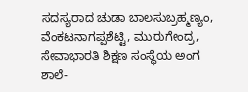ಸದಸ್ಯರಾದ ಚುಡಾ ಬಾಲಸುಬ್ರಹ್ಮಣ್ಯಂ, ವೆಂಕಟನಾಗಪ್ಪಶೆಟ್ಟಿ, ಮುರುಗೇಂದ್ರ, ಸೇವಾಭಾರತಿ ಶಿಕ್ಷಣ ಸಂಸ್ಥೆಯ ಅಂಗ ಶಾಲೆ-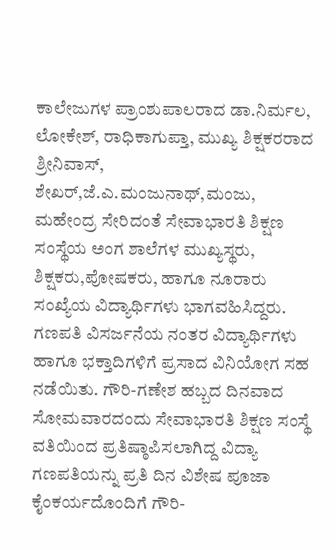ಕಾಲೇಜುಗಳ ಪ್ರಾಂಶುಪಾಲರಾದ ಡಾ.ನಿರ್ಮಲ, ಲೋಕೇಶ್, ರಾಧಿಕಾಗುಪ್ತಾ, ಮುಖ್ಯ ಶಿಕ್ಷಕರರಾದ ಶ್ರೀನಿವಾಸ್, ಶೇಖರ್,ಜೆ.ಎ.ಮಂಜುನಾಥ್,ಮಂಜು, ಮಹೇಂದ್ರ ಸೇರಿದಂತೆ ಸೇವಾಭಾರತಿ ಶಿಕ್ಷಣ ಸಂಸ್ಥೆಯ ಅಂಗ ಶಾಲೆಗಳ ಮುಖ್ಯಸ್ಥರು, ಶಿಕ್ಷಕರು,ಪೋಷಕರು, ಹಾಗೂ ನೂರಾರು ಸಂಖ್ಯೆಯ ವಿದ್ಯಾರ್ಥಿಗಳು ಭಾಗವಹಿಸಿದ್ದರು.
ಗಣಪತಿ ವಿಸರ್ಜನೆಯ ನಂತರ ವಿದ್ಯಾರ್ಥಿಗಳು ಹಾಗೂ ಭಕ್ತಾದಿಗಳಿಗೆ ಪ್ರಸಾದ ವಿನಿಯೋಗ ಸಹ ನಡೆಯಿತು. ಗೌರಿ-ಗಣೇಶ ಹಬ್ಬದ ದಿನವಾದ ಸೋಮವಾರದಂದು ಸೇವಾಭಾರತಿ ಶಿಕ್ಷಣ ಸಂಸ್ಥೆ ವತಿಯಿಂದ ಪ್ರತಿಷ್ಠಾಪಿಸಲಾಗಿದ್ದ ವಿದ್ಯಾ ಗಣಪತಿಯನ್ನು ಪ್ರತಿ ದಿನ ವಿಶೇಷ ಪೂಜಾ ಕೈಂಕರ್ಯದೊಂದಿಗೆ ಗೌರಿ-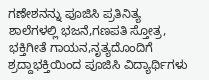ಗಣೇಶನನ್ನು ಪೂಜಿಸಿ ಪ್ರತಿನಿತ್ಯ ಶಾಲೆಗಳಲ್ಲಿ ಭಜನೆ,ಗಣಪತಿ ಸ್ತೋತ್ರ, ಭಕ್ತಿಗೀತೆ ಗಾಯನ,ನೃತ್ಯದೊಂದಿಗೆ ಶ್ರದ್ದಾಭಕ್ತಿಯಿಂದ ಪೂಜಿಸಿ ವಿದ್ಯಾರ್ಥಿಗಳು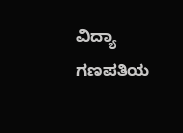ವಿದ್ಯಾ ಗಣಪತಿಯ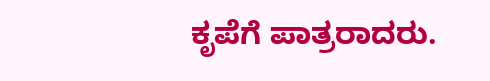ಕೃಪೆಗೆ ಪಾತ್ರರಾದರು.